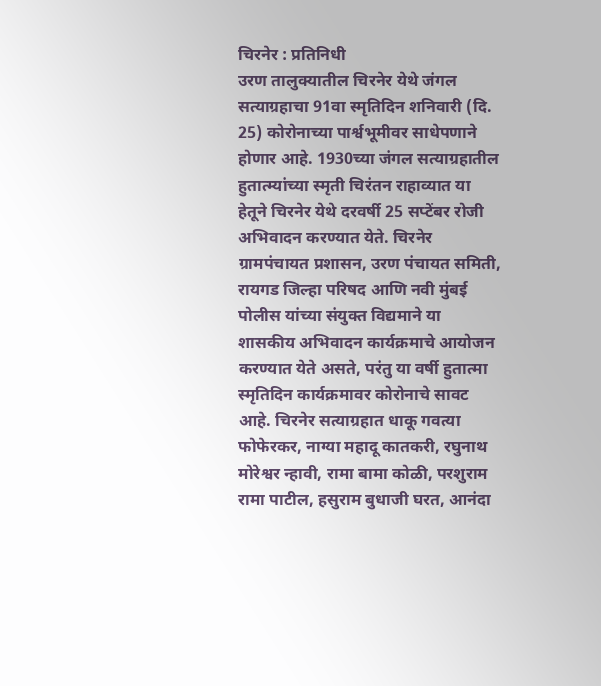चिरनेर : प्रतिनिधी
उरण तालुक्यातील चिरनेर येथे जंगल सत्याग्रहाचा 91वा स्मृतिदिन शनिवारी (दि. 25) कोरोनाच्या पार्श्वभूमीवर साधेपणाने होणार आहे. 1930च्या जंगल सत्याग्रहातील हुतात्म्यांच्या स्मृती चिरंतन राहाव्यात या हेतूने चिरनेर येथे दरवर्षी 25 सप्टेंबर रोजी अभिवादन करण्यात येते. चिरनेर ग्रामपंचायत प्रशासन, उरण पंचायत समिती, रायगड जिल्हा परिषद आणि नवी मुंबई पोलीस यांच्या संयुक्त विद्यमाने या शासकीय अभिवादन कार्यक्रमाचे आयोजन करण्यात येते असते, परंतु या वर्षी हुतात्मा स्मृतिदिन कार्यक्रमावर कोरोनाचे सावट आहे. चिरनेर सत्याग्रहात धाकू गवत्या फोफेरकर, नाग्या महादू कातकरी, रघुनाथ मोरेश्वर न्हावी, रामा बामा कोळी, परशुराम रामा पाटील, हसुराम बुधाजी घरत, आनंदा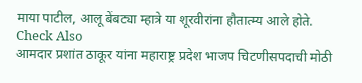माया पाटील, आलू बेंबट्या म्हात्रे या शूरवीरांना हौतात्म्य आले होते.
Check Also
आमदार प्रशांत ठाकूर यांना महाराष्ट्र प्रदेश भाजप चिटणीसपदाची मोठी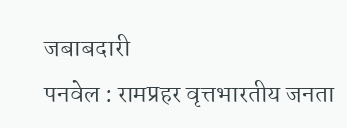जबाबदारी
पनवेल : रामप्रहर वृत्तभारतीय जनता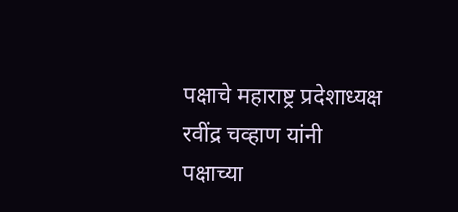पक्षाचे महाराष्ट्र प्रदेशाध्यक्ष रवींद्र चव्हाण यांनी पक्षाच्या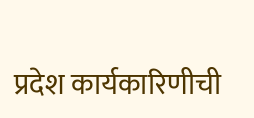प्रदेश कार्यकारिणीची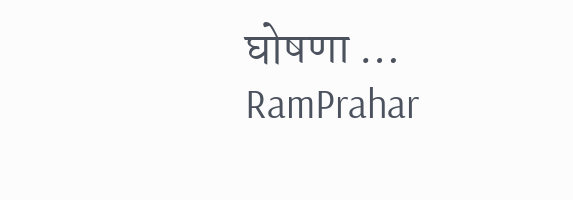घोषणा …
RamPrahar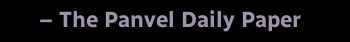– The Panvel Daily Paper